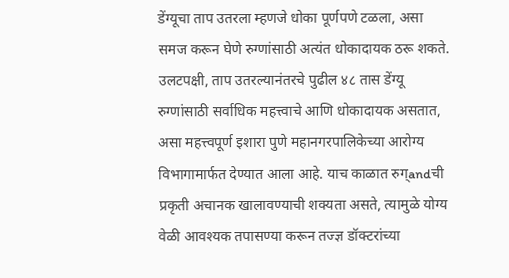डेंग्यूचा ताप उतरला म्हणजे धोका पूर्णपणे टळला, असा समज करून घेणे रुग्णांसाठी अत्यंत धोकादायक ठरू शकते. उलटपक्षी, ताप उतरल्यानंतरचे पुढील ४८ तास डेंग्यू रुग्णांसाठी सर्वाधिक महत्त्वाचे आणि धोकादायक असतात, असा महत्त्वपूर्ण इशारा पुणे महानगरपालिकेच्या आरोग्य विभागामार्फत देण्यात आला आहे. याच काळात रुग्andची प्रकृती अचानक खालावण्याची शक्यता असते, त्यामुळे योग्य वेळी आवश्यक तपासण्या करून तज्ज्ञ डॉक्टरांच्या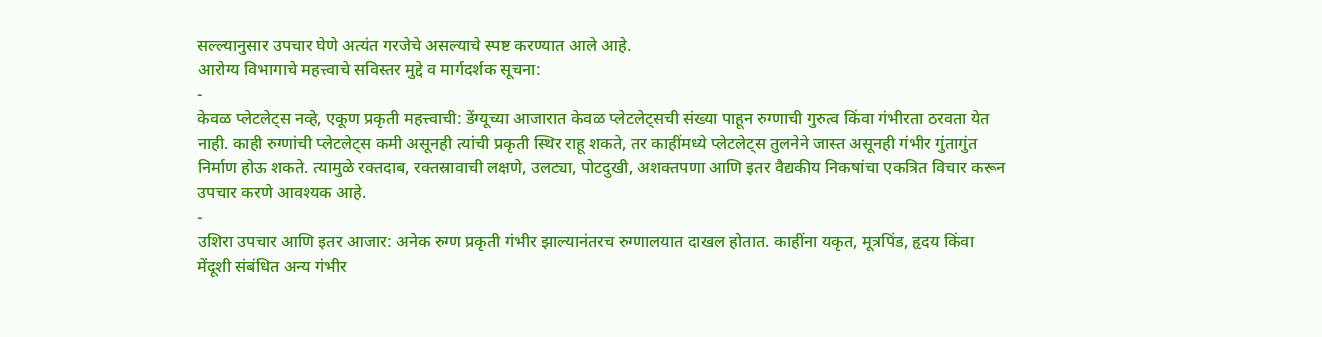सल्ल्यानुसार उपचार घेणे अत्यंत गरजेचे असल्याचे स्पष्ट करण्यात आले आहे.
आरोग्य विभागाचे महत्त्वाचे सविस्तर मुद्दे व मार्गदर्शक सूचना:
-
केवळ प्लेटलेट्स नव्हे, एकूण प्रकृती महत्त्वाची: डेंग्यूच्या आजारात केवळ प्लेटलेट्सची संख्या पाहून रुग्णाची गुरुत्व किंवा गंभीरता ठरवता येत नाही. काही रुग्णांची प्लेटलेट्स कमी असूनही त्यांची प्रकृती स्थिर राहू शकते, तर काहींमध्ये प्लेटलेट्स तुलनेने जास्त असूनही गंभीर गुंतागुंत निर्माण होऊ शकते. त्यामुळे रक्तदाब, रक्तस्रावाची लक्षणे, उलट्या, पोटदुखी, अशक्तपणा आणि इतर वैद्यकीय निकषांचा एकत्रित विचार करून उपचार करणे आवश्यक आहे.
-
उशिरा उपचार आणि इतर आजार: अनेक रुग्ण प्रकृती गंभीर झाल्यानंतरच रुग्णालयात दाखल होतात. काहींना यकृत, मूत्रपिंड, हृदय किंवा मेंदूशी संबंधित अन्य गंभीर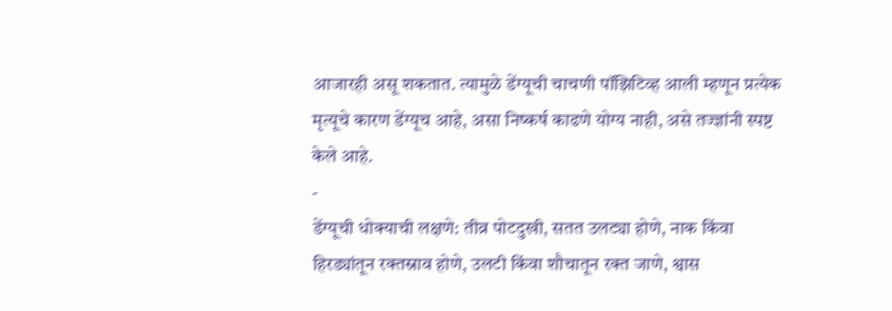आजारही असू शकतात. त्यामुळे डेंग्यूची चाचणी पॉझिटिव्ह आली म्हणून प्रत्येक मृत्यूचे कारण डेंग्यूच आहे, असा निष्कर्ष काढणे योग्य नाही, असे तज्ज्ञांनी स्पष्ट केले आहे.
-
डेंग्यूची धोक्याची लक्षणे: तीव्र पोटदुखी, सतत उलट्या होणे, नाक किंवा हिरड्यांतून रक्तस्राव होणे, उलटी किंवा शौचातून रक्त जाणे, श्वास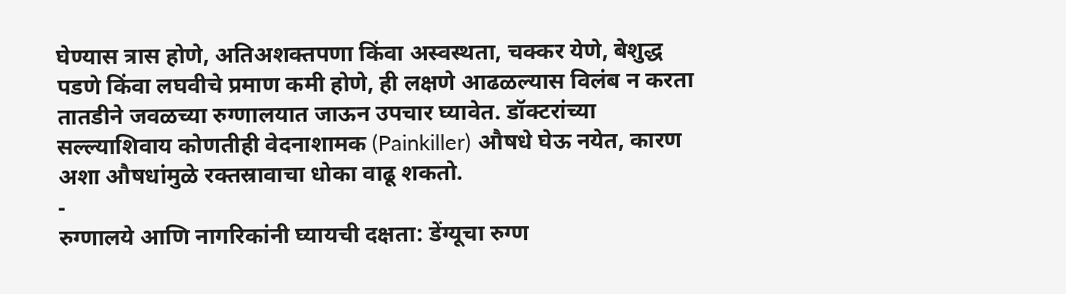घेण्यास त्रास होणे, अतिअशक्तपणा किंवा अस्वस्थता, चक्कर येणे, बेशुद्ध पडणे किंवा लघवीचे प्रमाण कमी होणे, ही लक्षणे आढळल्यास विलंब न करता तातडीने जवळच्या रुग्णालयात जाऊन उपचार घ्यावेत. डॉक्टरांच्या सल्ल्याशिवाय कोणतीही वेदनाशामक (Painkiller) औषधे घेऊ नयेत, कारण अशा औषधांमुळे रक्तस्रावाचा धोका वाढू शकतो.
-
रुग्णालये आणि नागरिकांनी घ्यायची दक्षता: डेंग्यूचा रुग्ण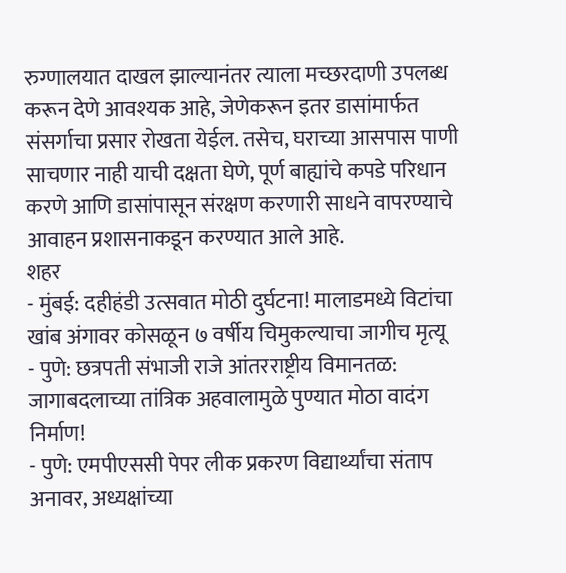रुग्णालयात दाखल झाल्यानंतर त्याला मच्छरदाणी उपलब्ध करून देणे आवश्यक आहे, जेणेकरून इतर डासांमार्फत संसर्गाचा प्रसार रोखता येईल. तसेच, घराच्या आसपास पाणी साचणार नाही याची दक्षता घेणे, पूर्ण बाह्यांचे कपडे परिधान करणे आणि डासांपासून संरक्षण करणारी साधने वापरण्याचे आवाहन प्रशासनाकडून करण्यात आले आहे.
शहर
- मुंबई: दहीहंडी उत्सवात मोठी दुर्घटना! मालाडमध्ये विटांचा खांब अंगावर कोसळून ७ वर्षीय चिमुकल्याचा जागीच मृत्यू
- पुणे: छत्रपती संभाजी राजे आंतरराष्ट्रीय विमानतळ: जागाबदलाच्या तांत्रिक अहवालामुळे पुण्यात मोठा वादंग निर्माण!
- पुणे: एमपीएससी पेपर लीक प्रकरण विद्यार्थ्यांचा संताप अनावर, अध्यक्षांच्या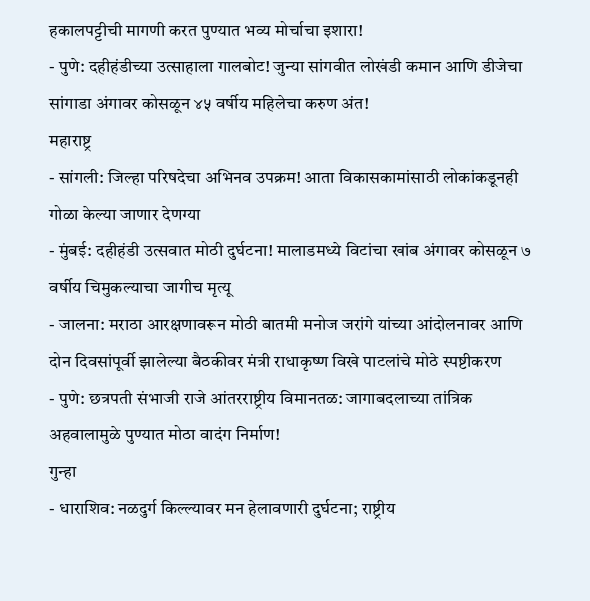हकालपट्टीची मागणी करत पुण्यात भव्य मोर्चाचा इशारा!
- पुणे: दहीहंडीच्या उत्साहाला गालबोट! जुन्या सांगवीत लोखंडी कमान आणि डीजेचा सांगाडा अंगावर कोसळून ४५ वर्षीय महिलेचा करुण अंत!
महाराष्ट्र
- सांगली: जिल्हा परिषदेचा अभिनव उपक्रम! आता विकासकामांसाठी लोकांकडूनही गोळा केल्या जाणार देणग्या
- मुंबई: दहीहंडी उत्सवात मोठी दुर्घटना! मालाडमध्ये विटांचा खांब अंगावर कोसळून ७ वर्षीय चिमुकल्याचा जागीच मृत्यू
- जालना: मराठा आरक्षणावरून मोठी बातमी मनोज जरांगे यांच्या आंदोलनावर आणि दोन दिवसांपूर्वी झालेल्या बैठकीवर मंत्री राधाकृष्ण विखे पाटलांचे मोठे स्पष्टीकरण
- पुणे: छत्रपती संभाजी राजे आंतरराष्ट्रीय विमानतळ: जागाबदलाच्या तांत्रिक अहवालामुळे पुण्यात मोठा वादंग निर्माण!
गुन्हा
- धाराशिव: नळदुर्ग किल्ल्यावर मन हेलावणारी दुर्घटना; राष्ट्रीय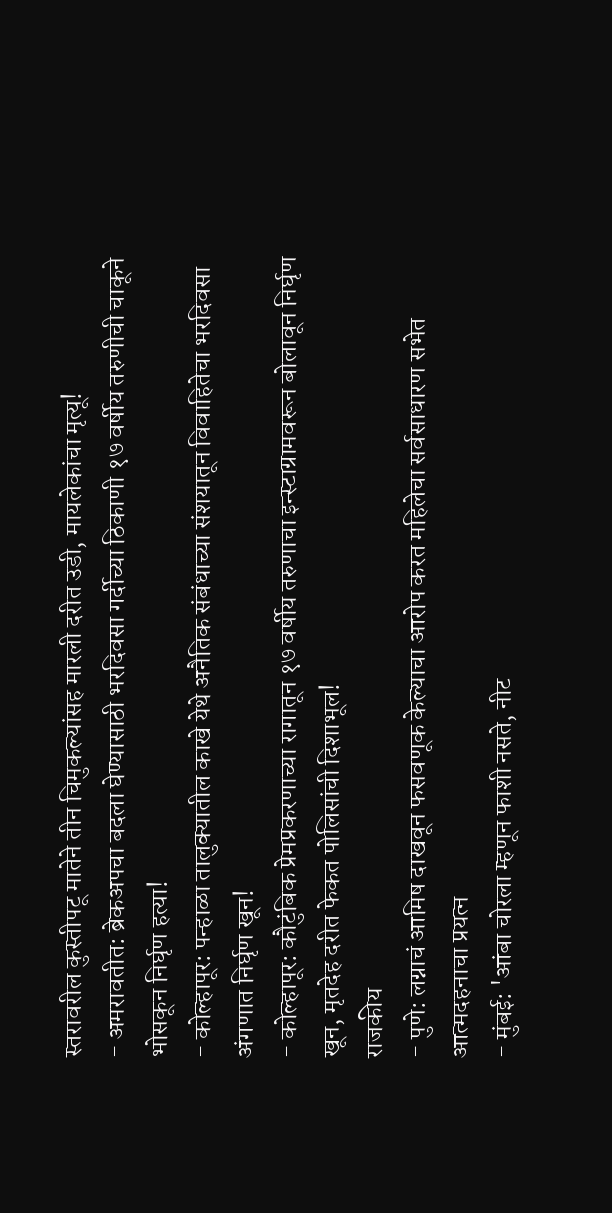स्तरावरील कुस्तीपटू मातेने तीन चिमुकल्यांसह मारली दरीत उडी, मायलेकांचा मृत्यू!
- अमरावतीत: ब्रेकअपचा बदला घेण्यासाठी भरदिवसा गर्दीच्या ठिकाणी १७ वर्षीय तरुणीची चाकूने भोसकून निर्घृण हत्या!
- कोल्हापूर: पन्हाळा तालुक्यातील काखे येथे अनैतिक संबंधाच्या संशयातून विवाहितेचा भरदिवसा अंगणात निर्घृण खून!
- कोल्हापूर: कौटुंबिक प्रेमप्रकरणाच्या रागातून १७ वर्षीय तरुणाचा इन्स्टाग्रामवरून बोलावून निर्घृण खून, मृतदेह दरीत फेकत पोलिसांची दिशाभूल!
राजकीय
- पुणे: लग्नाचं आमिष दाखवून फसवणूक केल्याचा आरोप करत महिलेचा सर्वसाधारण सभेत आत्मदहनाचा प्रयत्न
- मुंबई: 'आंबा चोरला म्हणून फाशी नसते, नीट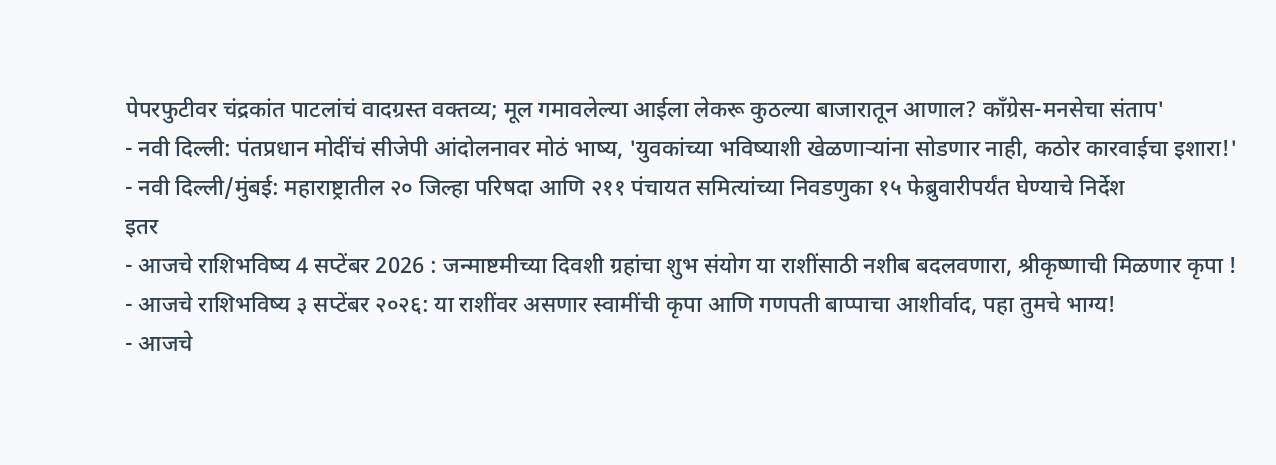पेपरफुटीवर चंद्रकांत पाटलांचं वादग्रस्त वक्तव्य; मूल गमावलेल्या आईला लेकरू कुठल्या बाजारातून आणाल? काँग्रेस-मनसेचा संताप'
- नवी दिल्ली: पंतप्रधान मोदींचं सीजेपी आंदोलनावर मोठं भाष्य, 'युवकांच्या भविष्याशी खेळणाऱ्यांना सोडणार नाही, कठोर कारवाईचा इशारा!'
- नवी दिल्ली/मुंबई: महाराष्ट्रातील २० जिल्हा परिषदा आणि २११ पंचायत समित्यांच्या निवडणुका १५ फेब्रुवारीपर्यंत घेण्याचे निर्देश
इतर
- आजचे राशिभविष्य 4 सप्टेंबर 2026 : जन्माष्टमीच्या दिवशी ग्रहांचा शुभ संयोग या राशींसाठी नशीब बदलवणारा, श्रीकृष्णाची मिळणार कृपा !
- आजचे राशिभविष्य ३ सप्टेंबर २०२६: या राशींवर असणार स्वामींची कृपा आणि गणपती बाप्पाचा आशीर्वाद, पहा तुमचे भाग्य!
- आजचे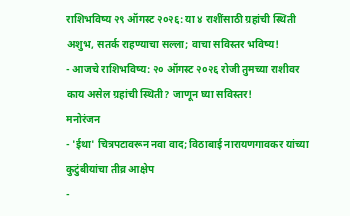राशिभविष्य २९ ऑगस्ट २०२६: या ४ राशींसाठी ग्रहांची स्थिती अशुभ, सतर्क राहण्याचा सल्ला; वाचा सविस्तर भविष्य!
- आजचे राशिभविष्य: २० ऑगस्ट २०२६ रोजी तुमच्या राशीवर काय असेल ग्रहांची स्थिती? जाणून घ्या सविस्तर!
मनोरंजन
- 'ईथा' चित्रपटावरून नवा वाद; विठाबाई नारायणगावकर यांच्या कुटुंबीयांचा तीव्र आक्षेप
-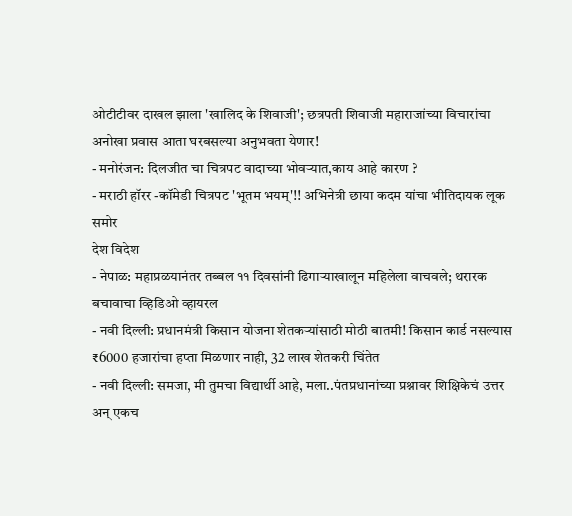ओटीटीवर दाखल झाला 'खालिद के शिवाजी'; छत्रपती शिवाजी महाराजांच्या विचारांचा अनोखा प्रवास आता घरबसल्या अनुभवता येणार!
- मनोरंजन: दिलजीत चा चित्रपट वादाच्या भोवऱ्यात,काय आहे कारण ?
- मराठी हॉरर -कॉमेडी चित्रपट 'भूतम भयम्'!! अभिनेत्री छाया कदम यांचा भीतिदायक लूक समोर
देश विदेश
- नेपाळ: महाप्रळयानंतर तब्बल ११ दिवसांनी ढिगाऱ्याखालून महिलेला वाचवले; थरारक बचावाचा व्हिडिओ व्हायरल
- नवी दिल्ली: प्रधानमंत्री किसान योजना शेतकऱ्यांसाठी मोठी बातमी! किसान कार्ड नसल्यास ₹6000 हजारांचा हप्ता मिळणार नाही, 32 लाख शेतकरी चिंतेत
- नवी दिल्ली: समजा, मी तुमचा विद्यार्थी आहे, मला..पंतप्रधानांच्या प्रश्नावर शिक्षिकेचं उत्तर अन् एकच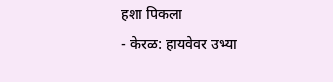हशा पिकला
- केरळ: हायवेवर उभ्या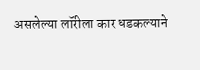असलेल्या लॉरीला कार धडकल्याने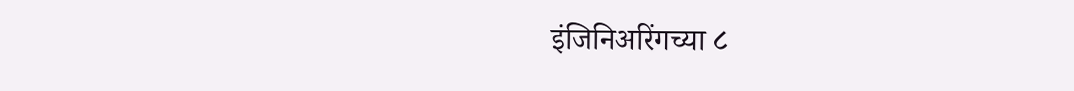इंजिनिअरिंगच्या ८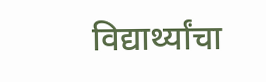विद्यार्थ्यांचा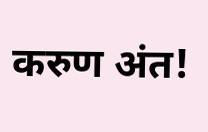करुण अंत!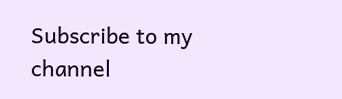Subscribe to my channel